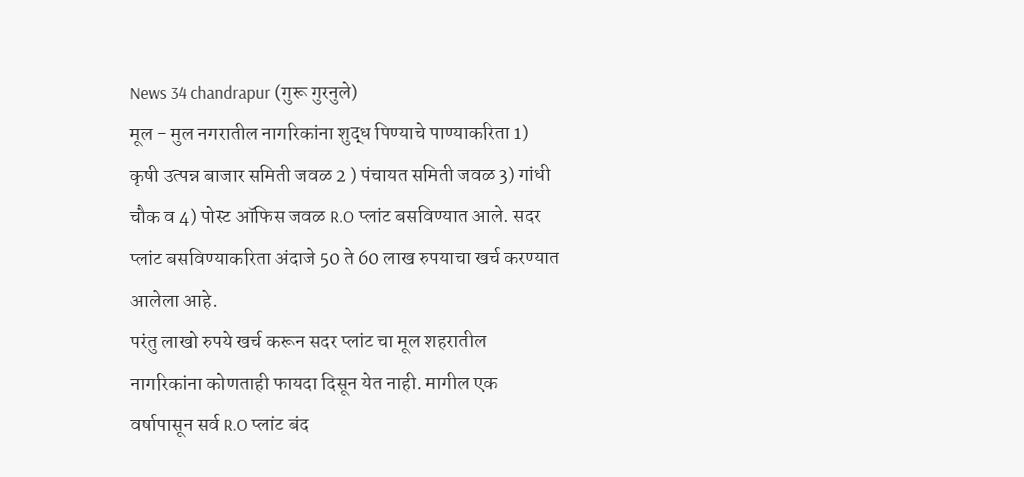News 34 chandrapur (गुरू गुरनुले)
मूल - मुल नगरातील नागरिकांना शुद्ध पिण्याचे पाण्याकरिता 1) कृषी उत्पन्न बाजार समिती जवळ 2 ) पंचायत समिती जवळ 3) गांधी चौक व 4) पोस्ट ऑफिस जवळ R.O प्लांट बसविण्यात आले. सदर प्लांट बसविण्याकरिता अंदाजे 50 ते 60 लाख रुपयाचा खर्च करण्यात आलेला आहे.
परंतु लाखो रुपये खर्च करून सदर प्लांट चा मूल शहरातील नागरिकांना कोणताही फायदा दिसून येत नाही. मागील एक वर्षापासून सर्व R.O प्लांट बंद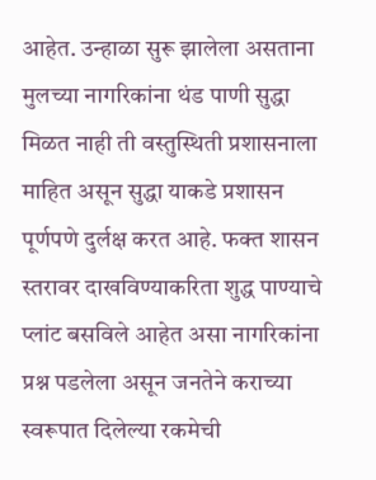आहेत. उन्हाळा सुरू झालेला असताना मुलच्या नागरिकांना थंड पाणी सुद्धा मिळत नाही ती वस्तुस्थिती प्रशासनाला माहित असून सुद्धा याकडे प्रशासन पूर्णपणे दुर्लक्ष करत आहे. फक्त शासन स्तरावर दाखविण्याकरिता शुद्ध पाण्याचे प्लांट बसविले आहेत असा नागरिकांना प्रश्न पडलेला असून जनतेने कराच्या स्वरूपात दिलेल्या रकमेची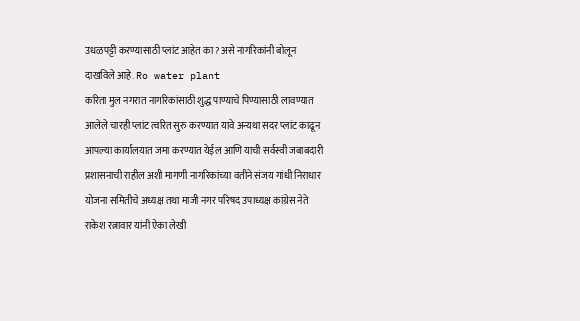उधळपट्टी करण्यासाठी प्लांट आहेत का? असे नागरिकांनी बोलून दाखविले आहे. Ro water plant
करिता मुल नगरात नागरिकांसाठी शुद्ध पाण्याचे पिण्यासाठी लावण्यात आलेले चारही प्लांट त्वरित सुरु करण्यात यावे अन्यथा सदर प्लांट काढून आपल्या कार्यालयात जमा करण्यात येईल आणि याची सर्वस्वी जबाबदारी प्रशासनाची राहील अशी मागणी नागरिकांच्या वतीने संजय गांधी निराधार योजना समितीचे अध्यक्ष तथा माजी नगर परिषद उपाध्यक्ष कांग्रेस नेते राकेश रत्नावार यांनी ऐका लेखी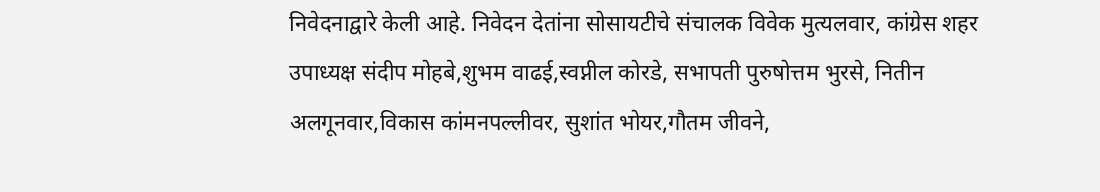निवेदनाद्वारे केली आहे. निवेदन देतांना सोसायटीचे संचालक विवेक मुत्यलवार, कांग्रेस शहर उपाध्यक्ष संदीप मोहबे,शुभम वाढई,स्वप्नील कोरडे, सभापती पुरुषोत्तम भुरसे, नितीन अलगूनवार,विकास कांमनपल्लीवर, सुशांत भोयर,गौतम जीवने,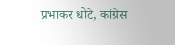प्रभाकर धोटे, कांग्रेस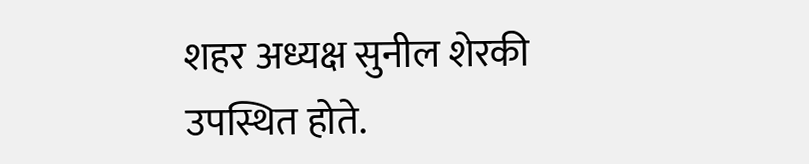शहर अध्यक्ष सुनील शेरकी उपस्थित होते.